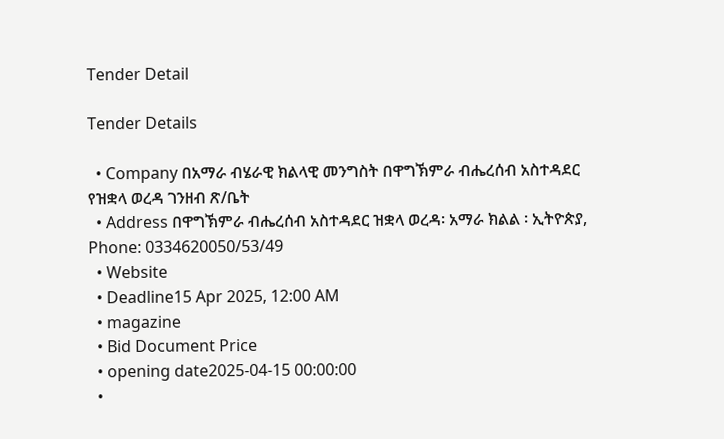Tender Detail

Tender Details

  • Company በአማራ ብሄራዊ ክልላዊ መንግስት በዋግኽምራ ብሔረሰብ አስተዳደር የዝቋላ ወረዳ ገንዘብ ጽ/ቤት
  • Address በዋግኽምራ ብሔረሰብ አስተዳደር ዝቋላ ወረዳ፡ አማራ ክልል ፡ ኢትዮጵያ, Phone: 0334620050/53/49
  • Website
  • Deadline15 Apr 2025, 12:00 AM
  • magazine
  • Bid Document Price
  • opening date2025-04-15 00:00:00
  •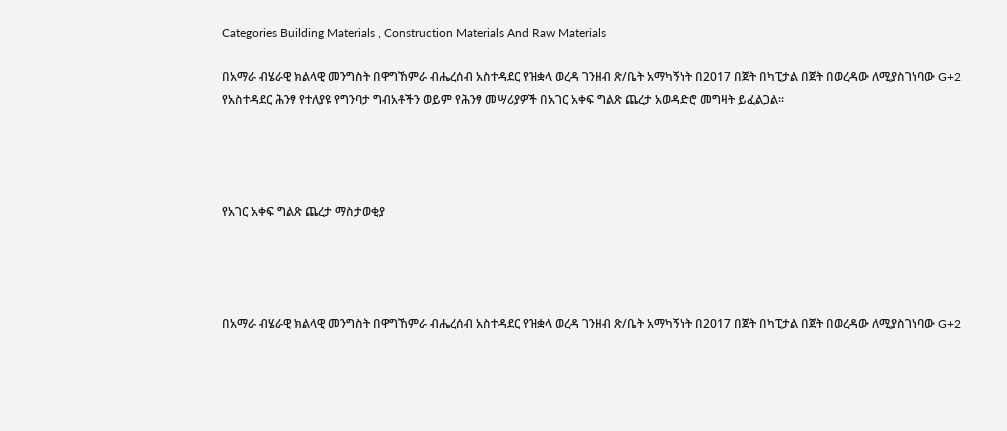Categories Building Materials , Construction Materials And Raw Materials

በአማራ ብሄራዊ ክልላዊ መንግስት በዋግኸምራ ብሔረሰብ አስተዳደር የዝቋላ ወረዳ ገንዘብ ጽ/ቤት አማካኝነት በ2017 በጀት በካፒታል በጀት በወረዳው ለሚያስገነባው G+2 የአስተዳደር ሕንፃ የተለያዩ የግንባታ ግብአቶችን ወይም የሕንፃ መሣሪያዎች በአገር አቀፍ ግልጽ ጨረታ አወዳድሮ መግዛት ይፈልጋል፡፡




የአገር አቀፍ ግልጽ ጨረታ ማስታወቂያ




በአማራ ብሄራዊ ክልላዊ መንግስት በዋግኸምራ ብሔረሰብ አስተዳደር የዝቋላ ወረዳ ገንዘብ ጽ/ቤት አማካኝነት በ2017 በጀት በካፒታል በጀት በወረዳው ለሚያስገነባው G+2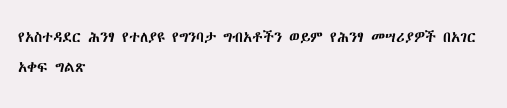የአስተዳደር ሕንፃ የተለያዩ የግንባታ ግብአቶችን ወይም የሕንፃ መሣሪያዎች በአገር አቀፍ ግልጽ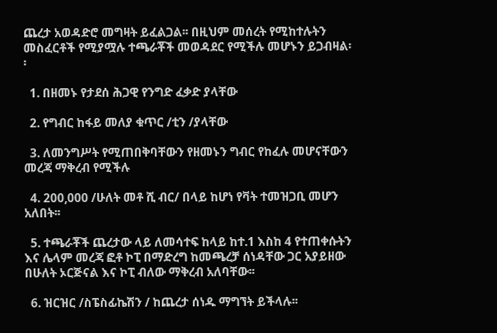ጨረታ አወዳድሮ መግዛት ይፈልጋል፡፡ በዚህም መሰረት የሚከተሉትን መስፈርቶች የሚያሟሉ ተጫራቾች መወዳደር የሚችሉ መሆኑን ይጋብዛል፡፡

  1. በዘመኑ የታደሰ ሕጋዊ የንግድ ፈቃድ ያላቸው

  2. የግብር ከፋይ መለያ ቁጥር /ቲን /ያላቸው

  3. ለመንግሥት የሚጠበቅባቸውን የዘመኑን ግብር የከፈሉ መሆናቸውን መረጃ ማቅረብ የሚችሉ

  4. 200,000 /ሁለት መቶ ሺ ብር/ በላይ ከሆነ የቫት ተመዝጋቢ መሆን አለበት፡፡

  5. ተጫራቾች ጨረታው ላይ ለመሳተፍ ከላይ ከተ.1 እስከ 4 የተጠቀሱትን እና ሌላም መረጃ ፎቶ ኮፒ በማድረግ ከመጫረቻ ሰነዳቸው ጋር አያይዘው በሁለት ኦርጅናል እና ኮፒ ብለው ማቅረብ አለባቸው፡፡

  6. ዝርዝር /ስፔስፊኬሽን / ከጨረታ ሰነዱ ማግኘት ይችላሉ፡፡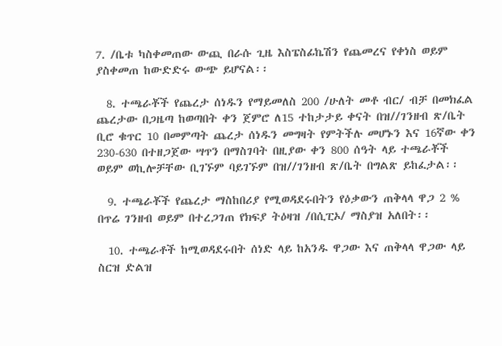7. /ቤቱ ካስቀመጠው ውጪ በራሱ ጊዜ እስፔስፊኬሽን የጨመረና የቀነስ ወይም ያስቀመጠ ከውድድሩ ውጭ ይሆናል፡፡

  8. ተጫራቾች የጨረታ ሰነዱን የማይመለስ 200 /ሁለት መቶ ብር/ ብቻ በመክፈል ጨረታው በጋዜጣ ከወጣበት ቀን ጀምሮ ለ15 ተከታታይ ቀናት በዝ//ገንዘብ ጽ/ቤት ቢሮ ቁጥር 10 በመምጣት ጨረታ ሰነዱን መግዛት የምትችሉ መሆኑን እና 16ኛው ቀን 230-630 በተዘጋጀው ሣጥን በማስገባት በዚያው ቀን 800 ሰዓት ላይ ተጫራቾች ወይም ወኪሎቻቸው ቢገኙም ባይገኙም በዝ//ገንዘብ ጽ/ቤት በግልጽ ይከፈታል፡፡

  9. ተጫራቾች የጨረታ ማስከበሪያ የሚወዳደሩበትን የዕቃውን ጠቅላላ ዋጋ 2 % በጥሬ ገንዘብ ወይም በተረጋገጠ የክፍያ ትዕዛዝ /በሲፒኦ/ ማስያዝ አለበት፡፡

  10. ተጫራቶች ከሚወዳደሩበት ሰነድ ላይ ከአንዱ ዋጋው እና ጠቅላላ ዋጋው ላይ ስርዝ ድልዝ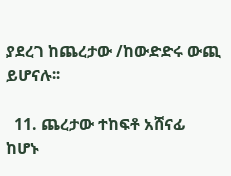ያደረገ ከጨረታው /ከውድድሩ ውጪ ይሆናሉ፡፡

  11. ጨረታው ተከፍቶ አሸናፊ ከሆኑ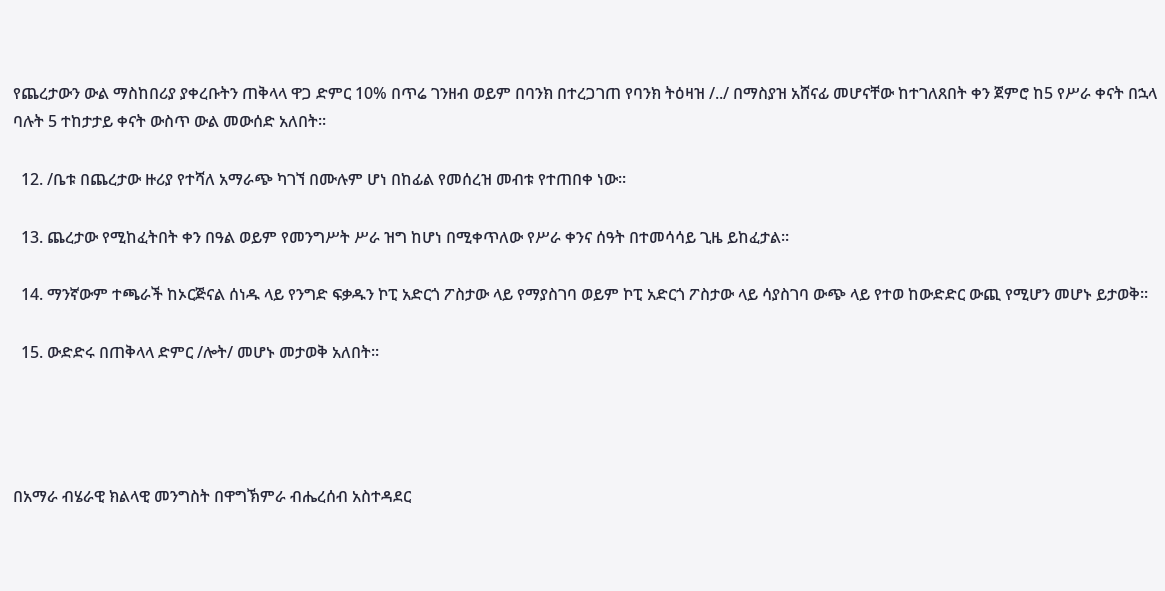የጨረታውን ውል ማስከበሪያ ያቀረቡትን ጠቅላላ ዋጋ ድምር 10% በጥሬ ገንዘብ ወይም በባንክ በተረጋገጠ የባንክ ትዕዛዝ /../ በማስያዝ አሸናፊ መሆናቸው ከተገለጸበት ቀን ጀምሮ ከ5 የሥራ ቀናት በኋላ ባሉት 5 ተከታታይ ቀናት ውስጥ ውል መውሰድ አለበት፡፡

  12. /ቤቱ በጨረታው ዙሪያ የተሻለ አማራጭ ካገኘ በሙሉም ሆነ በከፊል የመሰረዝ መብቱ የተጠበቀ ነው፡፡

  13. ጨረታው የሚከፈትበት ቀን በዓል ወይም የመንግሥት ሥራ ዝግ ከሆነ በሚቀጥለው የሥራ ቀንና ሰዓት በተመሳሳይ ጊዜ ይከፈታል፡፡

  14. ማንኛውም ተጫራች ከኦርጅናል ሰነዱ ላይ የንግድ ፍቃዱን ኮፒ አድርጎ ፖስታው ላይ የማያስገባ ወይም ኮፒ አድርጎ ፖስታው ላይ ሳያስገባ ውጭ ላይ የተወ ከውድድር ውጪ የሚሆን መሆኑ ይታወቅ፡፡

  15. ውድድሩ በጠቅላላ ድምር /ሎት/ መሆኑ መታወቅ አለበት፡፡




በአማራ ብሄራዊ ክልላዊ መንግስት በዋግኽምራ ብሔረሰብ አስተዳደር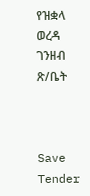የዝቋላ ወረዳ ገንዘብ ጽ/ቤት



Save Tender